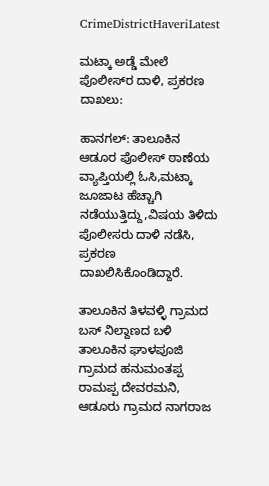CrimeDistrictHaveriLatest

ಮಟ್ಕಾ ಅಡ್ಡೆ ಮೇಲೆ ಪೊಲೀಸ್‌ರ ದಾಳಿ, ಪ್ರಕರಣ ದಾಖಲು:

ಹಾನಗಲ್: ತಾಲೂಕಿನ ಆಡೂರ ಪೊಲೀಸ್ ಠಾಣೆಯ ವ್ಯಾಪ್ತಿಯಲ್ಲಿ ಓಸಿ,ಮಟ್ಕಾ ಜೂಜಾಟ ಹೆಚ್ಚಾಗಿ ನಡೆಯುತ್ತಿದ್ದು,ವಿಷಯ ತಿಳಿದು ಪೊಲೀಸರು ದಾಳಿ ನಡೆಸಿ, ಪ್ರಕರಣ ದಾಖಲಿಸಿಕೊಂಡಿದ್ದಾರೆ.

ತಾಲೂಕಿನ ತಿಳವಳ್ಳಿ ಗ್ರಾಮದ ಬಸ್ ನಿಲ್ದಾಣದ ಬಳಿ ತಾಲೂಕಿನ ಘಾಳಪೂಜಿ ಗ್ರಾಮದ ಹನುಮಂತಪ್ಪ ರಾಮಪ್ಪ ದೇವರಮನಿ, ಆಡೂರು ಗ್ರಾಮದ ನಾಗರಾಜ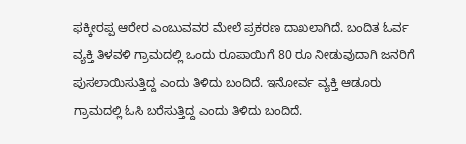ಫಕ್ಕೀರಪ್ಪ ಆರೇರ ಎಂಬುವವರ ಮೇಲೆ ಪ್ರಕರಣ ದಾಖಲಾಗಿದೆ. ಬಂದಿತ ಓರ್ವ ವ್ಯಕ್ತಿ ತಿಳವಳಿ ಗ್ರಾಮದಲ್ಲಿ ಒಂದು ರೂಪಾಯಿಗೆ 80 ರೂ ನೀಡುವುದಾಗಿ ಜನರಿಗೆ ಪುಸಲಾಯಿಸುತ್ತಿದ್ದ ಎಂದು ತಿಳಿದು ಬಂದಿದೆ. ಇನೋರ್ವ ವ್ಯಕ್ತಿ ಆಡೂರು ಗ್ರಾಮದಲ್ಲಿ ಓಸಿ ಬರೆಸುತ್ತಿದ್ದ ಎಂದು ತಿಳಿದು ಬಂದಿದೆ.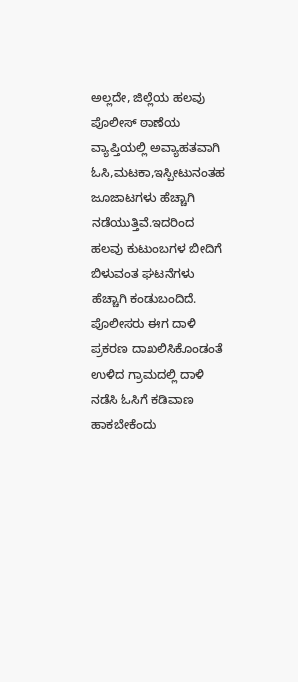ಅಲ್ಲದೇ, ಜಿಲ್ಲೆಯ ಹಲವು ಪೊಲೀಸ್ ಠಾಣೆಯ ವ್ಯಾಪ್ತಿಯಲ್ಲಿ ಅವ್ಯಾಹತವಾಗಿ ಓಸಿ,ಮಟಕಾ,ಇಸ್ಪೀಟುನಂತಹ ಜೂಜಾಟಗಳು ಹೆಚ್ಚಾಗಿ ನಡೆಯುತ್ತಿವೆ.ಇದರಿಂದ ಹಲವು ಕುಟುಂಬಗಳ ಬೀದಿಗೆ ಬಿಳುವಂತ ಘಟನೆಗಳು ಹೆಚ್ಚಾಗಿ ಕಂಡುಬಂದಿದೆ. ಪೊಲೀಸರು ಈಗ ದಾಳಿ ಪ್ರಕರಣ ದಾಖಲಿಸಿಕೊಂಡಂತೆ ಉಳಿದ ಗ್ರಾಮದಲ್ಲಿ ದಾಳಿ ನಡೆಸಿ ಓಸಿಗೆ ಕಡಿವಾಣ ಹಾಕಬೇಕೆಂದು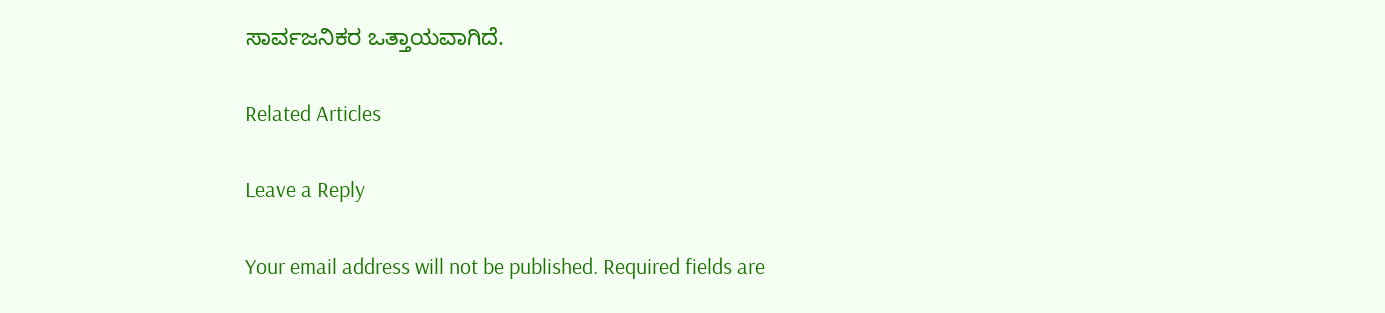ಸಾರ್ವಜನಿಕರ ಒತ್ತಾಯವಾಗಿದೆ.

Related Articles

Leave a Reply

Your email address will not be published. Required fields are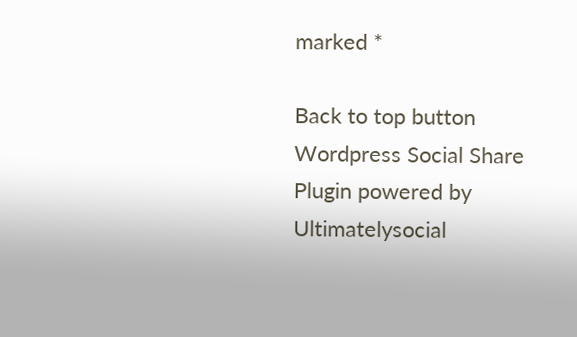marked *

Back to top button
Wordpress Social Share Plugin powered by Ultimatelysocial